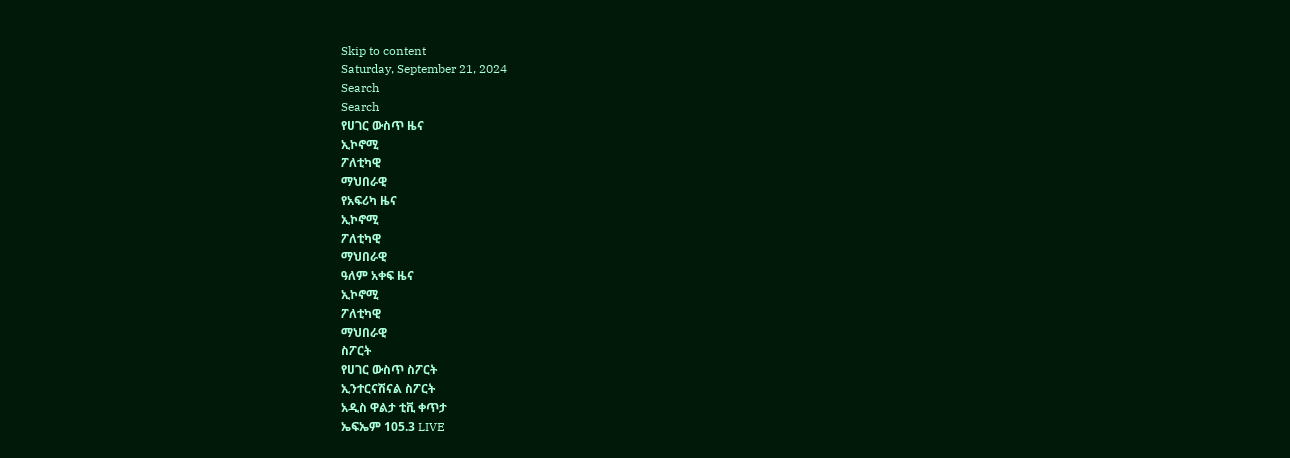Skip to content
Saturday, September 21, 2024
Search
Search
የሀገር ውስጥ ዜና
ኢኮኖሚ
ፖለቲካዊ
ማህበራዊ
የአፍሪካ ዜና
ኢኮኖሚ
ፖለቲካዊ
ማህበራዊ
ዓለም አቀፍ ዜና
ኢኮኖሚ
ፖለቲካዊ
ማህበራዊ
ስፖርት
የሀገር ውስጥ ስፖርት
ኢንተርናሽናል ስፖርት
አዲስ ዋልታ ቲቪ ቀጥታ
ኤፍኤም 105.3 LIVE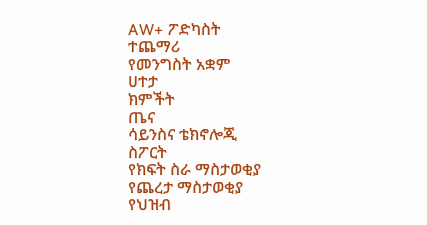AW+ ፖድካስት
ተጨማሪ
የመንግስት አቋም
ሀተታ
ክምችት
ጤና
ሳይንስና ቴክኖሎጂ
ስፖርት
የክፍት ስራ ማስታወቂያ
የጨረታ ማስታወቂያ
የህዝብ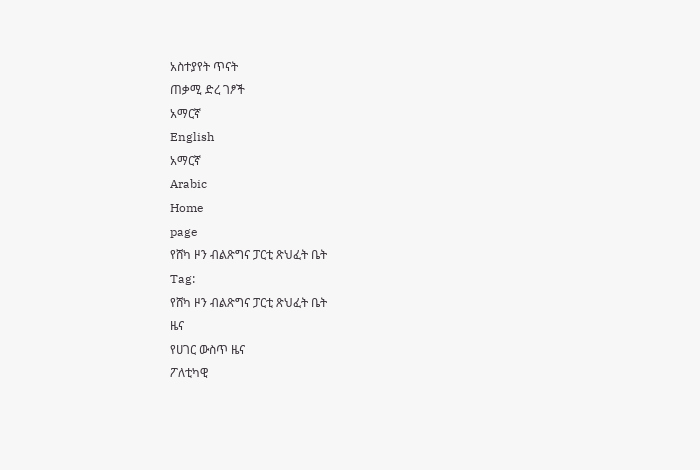አስተያየት ጥናት
ጠቃሚ ድረ ገፆች
አማርኛ
English
አማርኛ
Arabic
Home
page
የሸካ ዞን ብልጽግና ፓርቲ ጽህፈት ቤት
Tag:
የሸካ ዞን ብልጽግና ፓርቲ ጽህፈት ቤት
ዜና
የሀገር ውስጥ ዜና
ፖለቲካዊ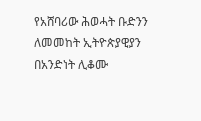የአሸባሪው ሕወሓት ቡድንን ለመመከት ኢትዮጵያዊያን በአንድነት ሊቆሙ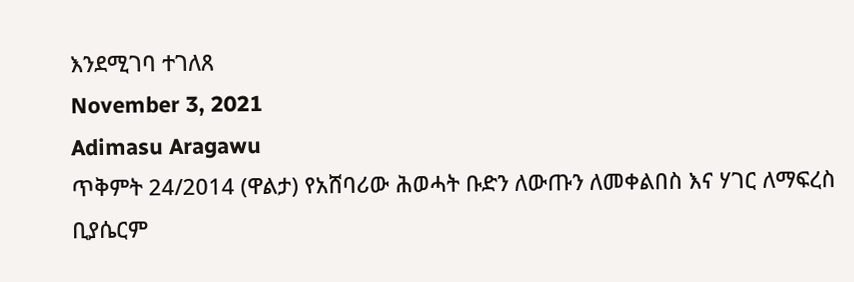እንደሚገባ ተገለጸ
November 3, 2021
Adimasu Aragawu
ጥቅምት 24/2014 (ዋልታ) የአሸባሪው ሕወሓት ቡድን ለውጡን ለመቀልበስ እና ሃገር ለማፍረስ ቢያሴርም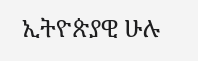ኢትዮጵያዊ ሁሉ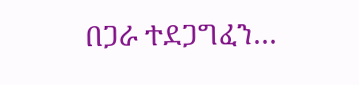በጋራ ተደጋግፈን…